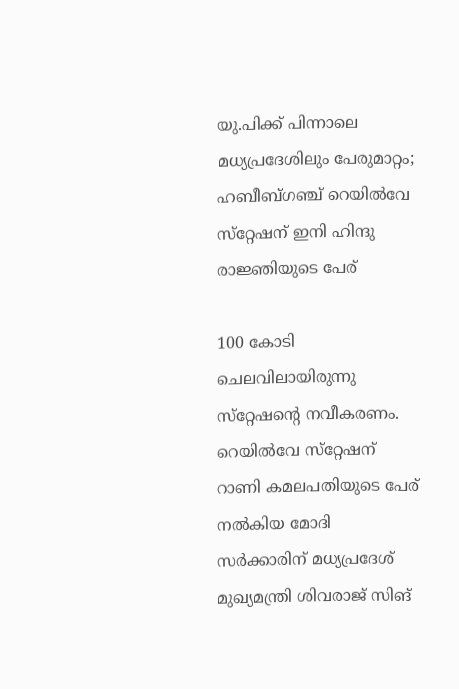യു.പിക്ക് പിന്നാലെ മധ്യപ്രദേശിലും പേരുമാറ്റം; ഹബീബ്ഗഞ്ച് റെയിൽവേ സ്‌റ്റേഷന് ഇനി ഹിന്ദു രാജ്ഞിയുടെ പേര്

100 കോടി ചെലവിലായിരുന്നു സ്‌റ്റേഷന്റെ നവീകരണം. റെയിൽവേ സ്‌റ്റേഷന് റാണി കമലപതിയുടെ പേര് നൽകിയ മോദി സർക്കാരിന് മധ്യപ്രദേശ് മുഖ്യമന്ത്രി ശിവരാജ് സിങ്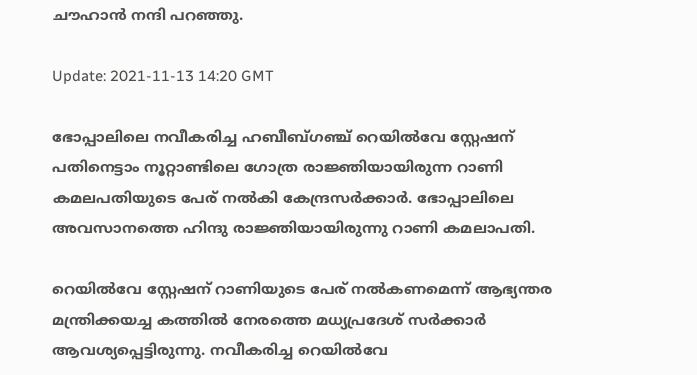ചൗഹാൻ നന്ദി പറഞ്ഞു.

Update: 2021-11-13 14:20 GMT

ഭോപ്പാലിലെ നവീകരിച്ച ഹബീബ്ഗഞ്ച് റെയിൽവേ സ്റ്റേഷന് പതിനെട്ടാം നൂറ്റാണ്ടിലെ ഗോത്ര രാജ്ഞിയായിരുന്ന റാണി കമലപതിയുടെ പേര് നൽകി കേന്ദ്രസർക്കാർ. ഭോപ്പാലിലെ അവസാനത്തെ ഹിന്ദു രാജ്ഞിയായിരുന്നു റാണി കമലാപതി.

റെയിൽവേ സ്റ്റേഷന് റാണിയുടെ പേര് നൽകണമെന്ന് ആഭ്യന്തര മന്ത്രിക്കയച്ച കത്തിൽ നേരത്തെ മധ്യപ്രദേശ് സർക്കാർ ആവശ്യപ്പെട്ടിരുന്നു. നവീകരിച്ച റെയിൽവേ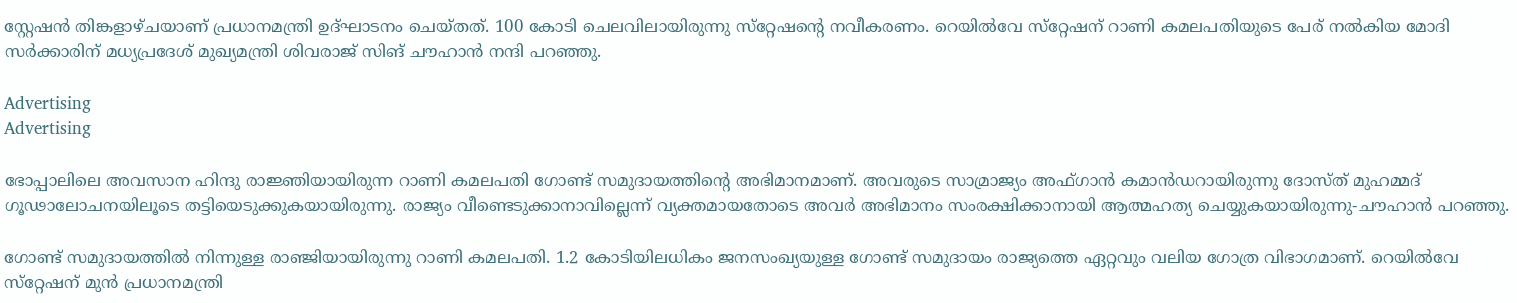സ്റ്റേഷൻ തിങ്കളാഴ്ചയാണ് പ്രധാനമന്ത്രി ഉദ്ഘാടനം ചെയ്തത്. 100 കോടി ചെലവിലായിരുന്നു സ്‌റ്റേഷന്റെ നവീകരണം. റെയിൽവേ സ്‌റ്റേഷന് റാണി കമലപതിയുടെ പേര് നൽകിയ മോദി സർക്കാരിന് മധ്യപ്രദേശ് മുഖ്യമന്ത്രി ശിവരാജ് സിങ് ചൗഹാൻ നന്ദി പറഞ്ഞു.

Advertising
Advertising

ഭോപ്പാലിലെ അവസാന ഹിന്ദു രാജ്ഞിയായിരുന്ന റാണി കമലപതി ഗോണ്ട് സമുദായത്തിന്റെ അഭിമാനമാണ്. അവരുടെ സാമ്രാജ്യം അഫ്ഗാൻ കമാൻഡറായിരുന്നു ദോസ്ത് മുഹമ്മദ് ഗൂഢാലോചനയിലൂടെ തട്ടിയെടുക്കുകയായിരുന്നു. രാജ്യം വീണ്ടെടുക്കാനാവില്ലെന്ന് വ്യക്തമായതോടെ അവർ അഭിമാനം സംരക്ഷിക്കാനായി ആത്മഹത്യ ചെയ്യുകയായിരുന്നു-ചൗഹാൻ പറഞ്ഞു.

ഗോണ്ട് സമുദായത്തിൽ നിന്നുള്ള രാഞ്ജിയായിരുന്നു റാണി കമലപതി. 1.2 കോടിയിലധികം ജനസംഖ്യയുള്ള ഗോണ്ട് സമുദായം രാജ്യത്തെ ഏറ്റവും വലിയ ഗോത്ര വിഭാഗമാണ്. റെയിൽവേ സ്‌റ്റേഷന് മുൻ പ്രധാനമന്ത്രി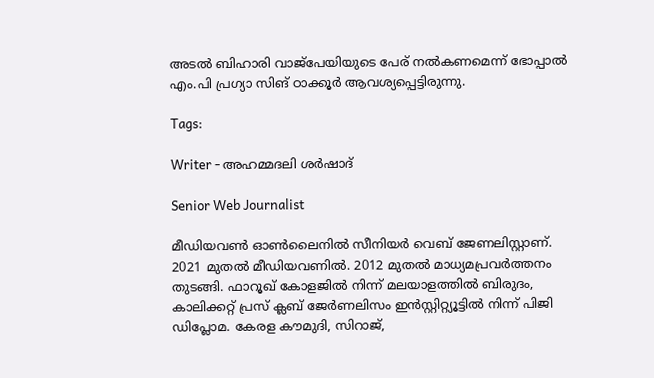അടൽ ബിഹാരി വാജ്‌പേയിയുടെ പേര് നൽകണമെന്ന് ഭോപ്പാൽ എം.പി പ്രഗ്യാ സിങ് ഠാക്കൂർ ആവശ്യപ്പെട്ടിരുന്നു.

Tags:

Writer - അഹമ്മദലി ശര്‍ഷാദ്

Senior Web Journalist

മീഡിയവൺ ഓൺലൈനിൽ സീനിയർ വെബ് ജേണലിസ്റ്റാണ്. 2021 മുതൽ മീഡിയവണിൽ. 2012 മുതൽ മാധ്യമപ്രവർത്തനം തുടങ്ങി. ഫാറൂഖ് കോളജിൽ നിന്ന് മലയാളത്തിൽ ബിരുദം, കാലിക്കറ്റ് പ്രസ് ക്ലബ് ജേർണലിസം ഇൻസ്റ്റിറ്റ്യൂട്ടിൽ നിന്ന് പിജി ഡിപ്ലോമ. കേരള കൗമുദി, സിറാജ്,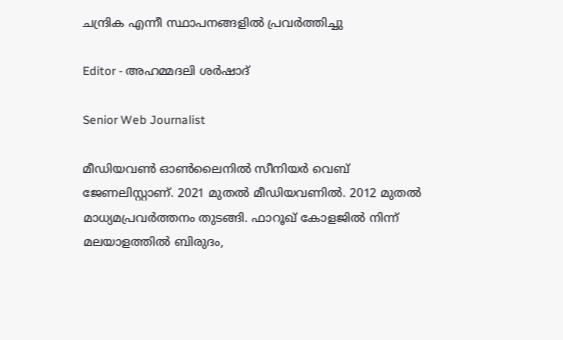ചന്ദ്രിക എന്നീ സ്ഥാപനങ്ങളിൽ പ്രവർത്തിച്ചു

Editor - അഹമ്മദലി ശര്‍ഷാദ്

Senior Web Journalist

മീഡിയവൺ ഓൺലൈനിൽ സീനിയർ വെബ് ജേണലിസ്റ്റാണ്. 2021 മുതൽ മീഡിയവണിൽ. 2012 മുതൽ മാധ്യമപ്രവർത്തനം തുടങ്ങി. ഫാറൂഖ് കോളജിൽ നിന്ന് മലയാളത്തിൽ ബിരുദം,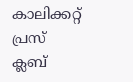കാലിക്കറ്റ് പ്രസ് ക്ലബ്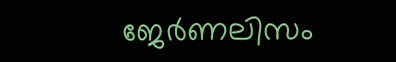ജേർണലിസം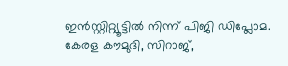ഇൻസ്റ്റിറ്റ്യൂട്ടിൽ നിന്ന് പിജി ഡിപ്ലോമ. കേരള കൗമുദി, സിറാജ്,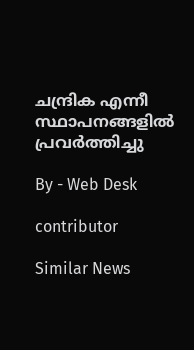ചന്ദ്രിക എന്നീ സ്ഥാപനങ്ങളിൽ പ്രവർത്തിച്ചു

By - Web Desk

contributor

Similar News